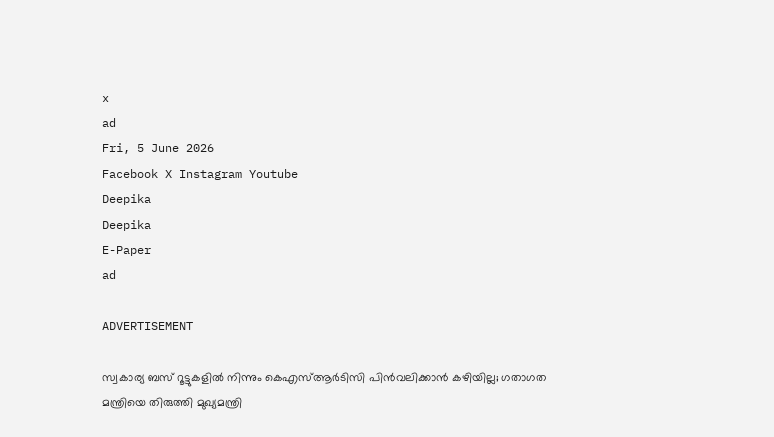x
ad
Fri, 5 June 2026
Facebook X Instagram Youtube
Deepika
Deepika
E-Paper
ad

ADVERTISEMENT

സ്വകാര്യ ബസ് റൂട്ടുകളിൽ നിന്നും കെഎസ്ആർടിസി പിൻവലിക്കാൻ കഴിയില്ല; ഗതാഗത മന്ത്രിയെ തിരുത്തി മുഖ്യമന്ത്രി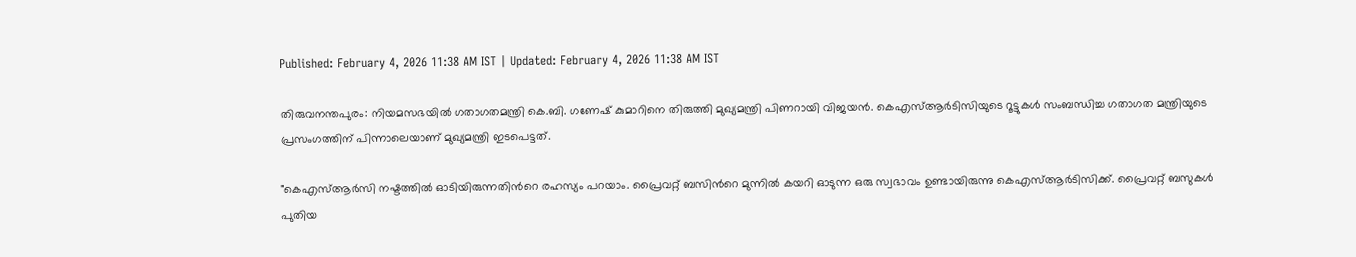Published: February 4, 2026 11:38 AM IST | Updated: February 4, 2026 11:38 AM IST

തിരുവനന്തപുരം: നിയമസഭയിൽ ഗതാഗതമന്ത്രി കെ.ബി. ഗണേഷ് കുമാറിനെ തിരുത്തി മുഖ്യമന്ത്രി പിണറായി വിജയൻ. കെഎസ്ആർടിസിയുടെ റൂട്ടുകൾ സംബന്ധിച്ച ഗതാഗത മന്ത്രിയുടെ പ്രസംഗത്തിന് പിന്നാലെയാണ് മുഖ്യമന്ത്രി ഇടപെട്ടത്.

"കെഎസ്ആർസി നഷ്ടത്തിൽ ഓടിയിരുന്നതിന്‍റെ രഹസ്യം പറയാം. പ്രൈവറ്റ് ബസിന്‍റെ മുന്നിൽ കയറി ഓടുന്ന ഒരു സ്വഭാവം ഉണ്ടായിരുന്നു കെഎസ്ആർടിസിക്ക്. പ്രൈവറ്റ് ബസുകൾ പുതിയ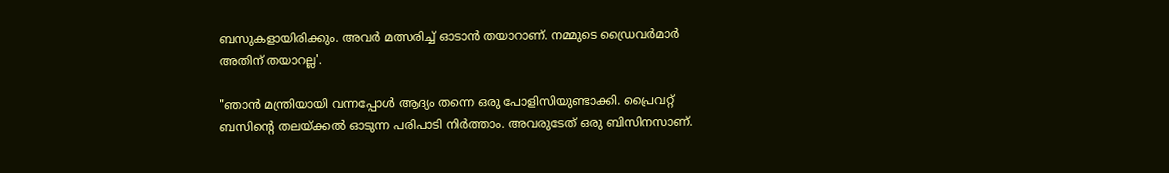ബസുകളായിരിക്കും. അവർ മത്സരിച്ച് ഓടാൻ തയാറാണ്. നമ്മുടെ ഡ്രൈവർമാർ അതിന് തയാറല്ല'.

"ഞാൻ മന്ത്രിയായി വന്നപ്പോൾ ആദ്യം തന്നെ ഒരു പോളിസിയുണ്ടാക്കി. പ്രൈവറ്റ് ബസിന്‍റെ തലയ്ക്കൽ ഓടുന്ന പരിപാടി നിർത്താം. അവരുടേത് ഒരു ബിസിനസാണ്.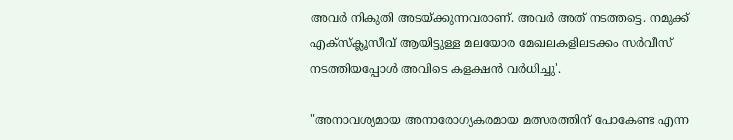അവർ നികുതി അടയ്ക്കുന്നവരാണ്. അവർ അത് നടത്തട്ടെ. നമുക്ക് എക്‌സ്‌ക്ലൂസീവ് ആയിട്ടുള്ള മലയോര മേഖലകളിലടക്കം സർവീസ് നടത്തിയപ്പോൾ അവിടെ കളക്ഷൻ വർധിച്ചു'.

"അനാവശ്യമായ അനാരോഗ്യകരമായ മത്സരത്തിന് പോകേണ്ട എന്ന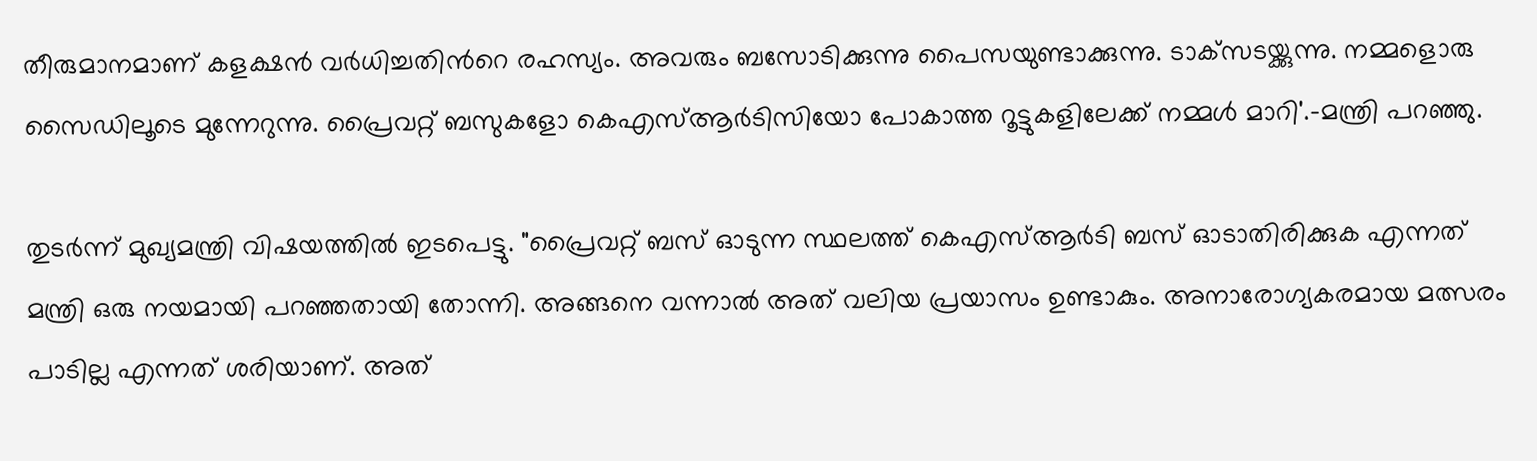തീരുമാനമാണ് കളക്ഷൻ വർധിച്ചതിന്‍റെ രഹസ്യം. അവരും ബസോടിക്കുന്നു പൈസയുണ്ടാക്കുന്നു. ടാക്‌സടയ്ക്കുന്നു. നമ്മളൊരു സൈഡിലൂടെ മുന്നേറുന്നു. പ്രൈവറ്റ് ബസുകളോ കെഎസ്ആർടിസിയോ പോകാത്ത റൂട്ടുകളിലേക്ക് നമ്മൾ മാറി'.-മന്ത്രി പറഞ്ഞു.

തുടർന്ന് മുഖ്യമന്ത്രി വിഷയത്തിൽ ഇടപെട്ടു. "പ്രൈവറ്റ് ബസ് ഓടുന്ന സ്ഥലത്ത് കെഎസ്ആർടി ബസ് ഓടാതിരിക്കുക എന്നത് മന്ത്രി ഒരു നയമായി പറഞ്ഞതായി തോന്നി. അങ്ങനെ വന്നാൽ അത് വലിയ പ്രയാസം ഉണ്ടാകും. അനാരോഗ്യകരമായ മത്സരം പാടില്ല എന്നത് ശരിയാണ്. അത്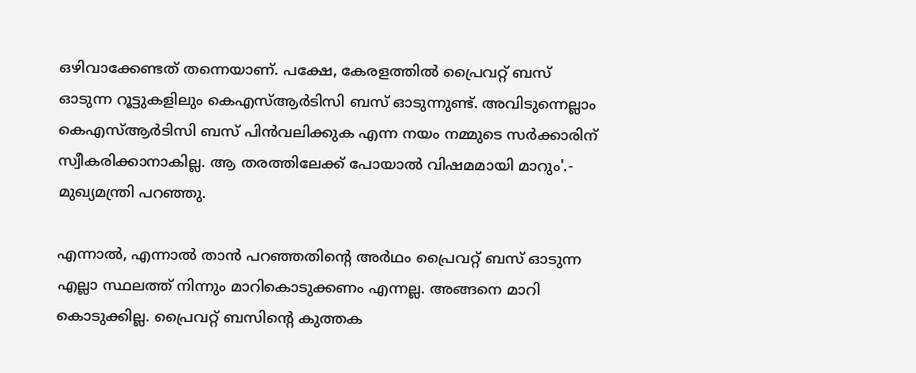ഒഴിവാക്കേണ്ടത് തന്നെയാണ്. പക്ഷേ, കേരളത്തിൽ പ്രൈവറ്റ് ബസ് ഓടുന്ന റൂട്ടുകളിലും കെഎസ്ആർടിസി ബസ് ഓടുന്നുണ്ട്. അവിടുന്നെല്ലാം കെഎസ്ആർടിസി ബസ് പിൻവലിക്കുക എന്ന നയം നമ്മുടെ സർക്കാരിന് സ്വീകരിക്കാനാകില്ല. ആ തരത്തിലേക്ക് പോയാൽ വിഷമമായി മാറും'.- മുഖ്യമന്ത്രി പറഞ്ഞു.

എന്നാൽ, എന്നാൽ താൻ പറഞ്ഞതിന്‍റെ അർഥം പ്രൈവറ്റ് ബസ് ഓടുന്ന എല്ലാ സ്ഥലത്ത് നിന്നും മാറികൊടുക്കണം എന്നല്ല. അങ്ങനെ മാറി കൊടുക്കില്ല. പ്രൈവറ്റ് ബസിന്‍റെ കുത്തക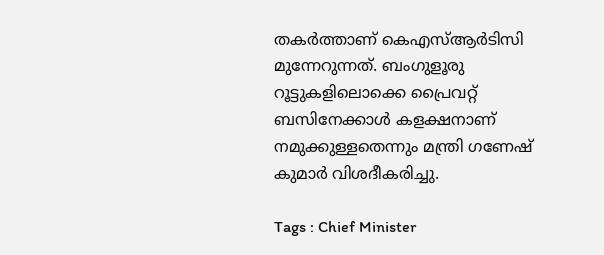തകർത്താണ് കെഎസ്ആർടിസി മുന്നേറുന്നത്. ബംഗുളൂരു റൂട്ടുകളിലൊക്കെ പ്രൈവറ്റ് ബസിനേക്കാൾ കളക്ഷനാണ് നമുക്കുള്ളതെന്നും മന്ത്രി ഗണേഷ് കുമാർ വിശദീകരിച്ചു.

Tags : Chief Minister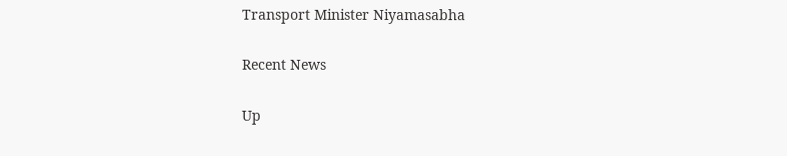Transport Minister Niyamasabha

Recent News

Up